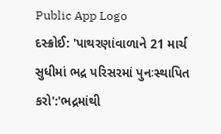Public App Logo
દસ્ક્રોઈ: 'પાથરણાંવાળાને 21 માર્ચ સુધીમાં ભદ્ર પરિસરમાં પુનઃસ્થાપિત કરો':'ભદ્રમાંથી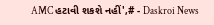AMC હટાવી શકશે નહીં',# - Daskroi News